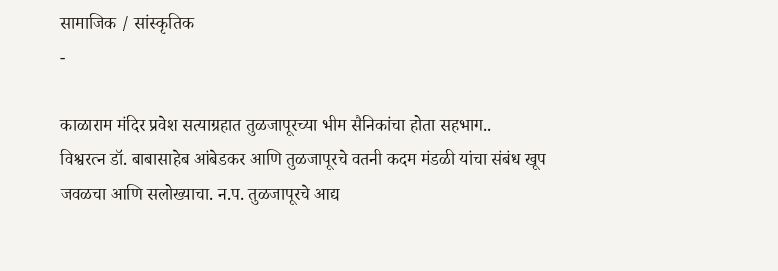सामाजिक / सांस्कृतिक
-

काळाराम मंदिर प्रवेश सत्याग्रहात तुळजापूरच्या भीम सैनिकांचा होता सहभाग..
विश्वरत्न डॉ. बाबासाहेब आंबेडकर आणि तुळजापूरचे वतनी कदम मंडळी यांचा संबंध खूप जवळचा आणि सलोख्याचा. न.प. तुळजापूरचे आद्य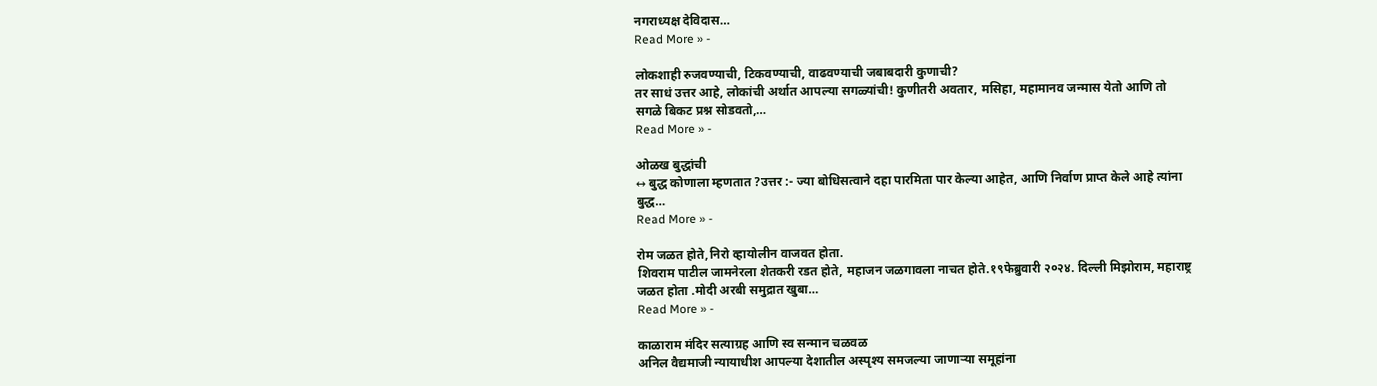नगराध्यक्ष देविदास…
Read More » -

लोकशाही रुजवण्याची, टिकवण्याची, वाढवण्याची जबाबदारी कुणाची?
तर साधं उत्तर आहे, लोकांची अर्थात आपल्या सगळ्यांची! कुणीतरी अवतार, मसिहा, महामानव जन्मास येतो आणि तो सगळे बिकट प्रश्न सोडवतो,…
Read More » -

ओळख बुद्धांची
↔ बुद्ध कोणाला म्हणतात ?उत्तर :- ज्या बोधिसत्वाने दहा पारमिता पार केल्या आहेत, आणि निर्वाण प्राप्त केले आहे त्यांना बुद्ध…
Read More » -

रोम जळत होते,निरो व्हायोलीन वाजवत होता.
शिवराम पाटील जामनेरला शेतकरी रडत होते, महाजन जळगावला नाचत होते.१९फेब्रुवारी २०२४. दिल्ली मिझोराम, महाराष्ट्र जळत होता .मोदी अरबी समुद्रात खुबा…
Read More » -

काळाराम मंदिर सत्याग्रह आणि स्व सन्मान चळवळ
अनिल वैद्यमाजी न्यायाधीश आपल्या देशातील अस्पृश्य समजल्या जाणाऱ्या समूहांना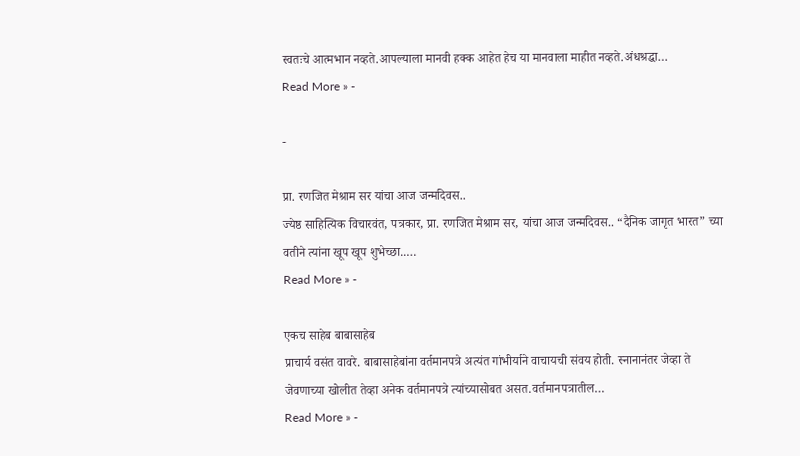स्वतःचे आत्मभान नव्हते.आपल्याला मानवी हक्क आहेत हेच या मानवाला माहीत नव्हते.अंधश्रद्धा…
Read More » -

-

प्रा. रणजित मेश्राम सर यांचा आज जन्मदिवस..
ज्येष्ठ साहित्यिक विचारवंत, पत्रकार, प्रा. रणजित मेश्राम सर, यांचा आज जन्मदिवस.. “दैनिक जागृत भारत” च्या वतीने त्यांना खूप खूप शुभेच्छा..…
Read More » -

एकच साहेब बाबासाहेब
प्राचार्य वसंत वावरे. बाबासाहेबांना वर्तमानपत्रे अत्यंत गांभीर्याने वाचायची संवय होती. स्नानानंतर जेव्हा ते जेवणाच्या खोलीत तेव्हा अनेक वर्तमानपत्रे त्यांच्यासोबत असत.वर्तमानपत्रातील…
Read More » -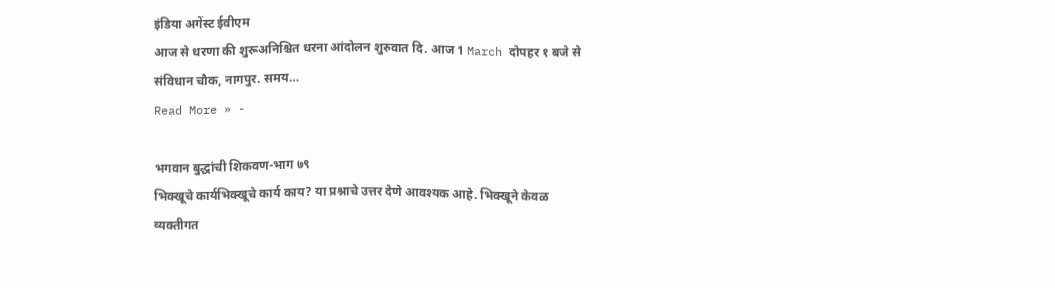इंडिया अगेंस्ट ईवीएम
आज से धरणा की शुरूअनिश्चित धरना आंदोलन शुरुवात दि. आज 1 March दोपहर १ बजे से संविधान चौक, नागपुर. समय…
Read More » -

भगवान बुद्धांची शिकवण-भाग ७९
भिक्खूचे कार्यभिक्खूचे कार्य काय? या प्रश्नाचे उत्तर देणे आवश्यक आहे. भिक्खूने केवळ व्यक्तीगत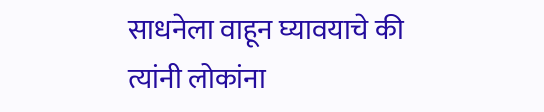साधनेला वाहून घ्यावयाचे की त्यांनी लोकांना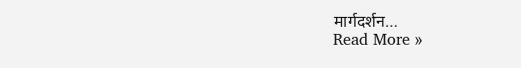मार्गदर्शन…
Read More »